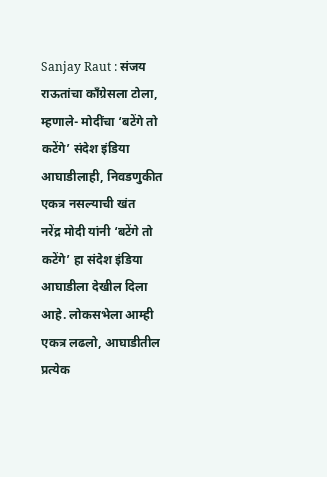Sanjay Raut : संजय राऊतांचा काँग्रेसला टोला, म्हणाले- मोदींचा ‘बटेंगे तो कटेंगे’ संदेश इंडिया आघाडीलाही, निवडणुकीत एकत्र नसल्याची खंत
नरेंद्र मोदी यांनी ‘बटेंगे तो कटेंगे’ हा संदेश इंडिया आघाडीला देखील दिला आहे. लोकसभेला आम्ही एकत्र लढलो, आघाडीतील प्रत्येक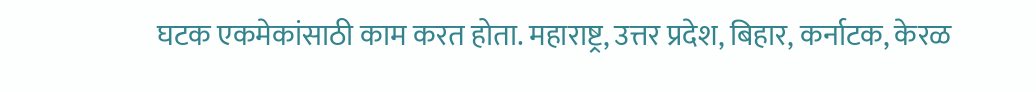घटक एकमेकांसाठी काम करत होता. महाराष्ट्र, उत्तर प्रदेश, बिहार, कर्नाटक, केरळ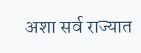अशा सर्व राज्यात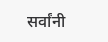सर्वांनी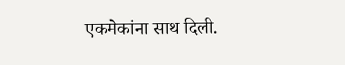एकमेकांना साथ दिली.